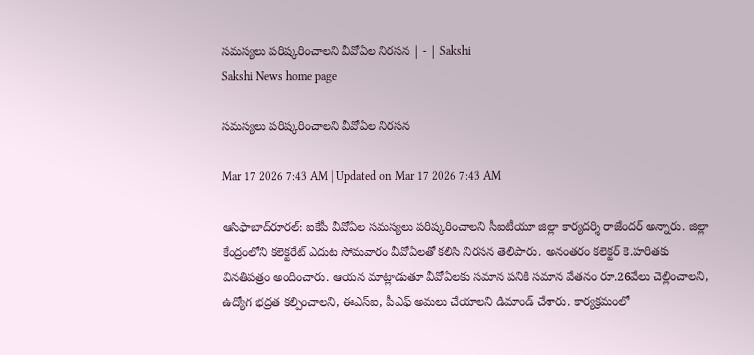సమస్యలు పరిష్కరించాలని వీవోఏల నిరసన | - | Sakshi
Sakshi News home page

సమస్యలు పరిష్కరించాలని వీవోఏల నిరసన

Mar 17 2026 7:43 AM | Updated on Mar 17 2026 7:43 AM

ఆసిఫాబాద్‌రూరల్‌: ఐకేపీ వీవోఏల సమస్యలు పరిష్కరించాలని సీఐటీయూ జిల్లా కార్యదర్శి రాజేందర్‌ అన్నారు. జిల్లా కేంద్రంలోని కలెక్టరేట్‌ ఎదుట సోమవారం వీవోఏలతో కలిసి నిరసన తెలిపారు. అనంతరం కలెక్టర్‌ కె.హరితకు వినతిపత్రం అందించారు. ఆయన మాట్లాడుతూ వీవోఏలకు సమాన పనికి సమాన వేతనం రూ.26వేలు చెల్లించాలని, ఉద్యోగ భద్రత కల్పించాలని, ఈఎస్‌ఐ, పీఎఫ్‌ అమలు చేయాలని డిమాండ్‌ చేశారు. కార్యక్రమంలో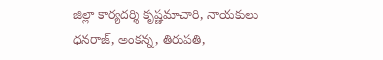జిల్లా కార్యదర్శి కృష్ణమాచారి, నాయకులు ధనరాజ్‌, అంకన్న, తిరుపతి,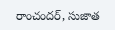రాంచందర్‌, సుజాత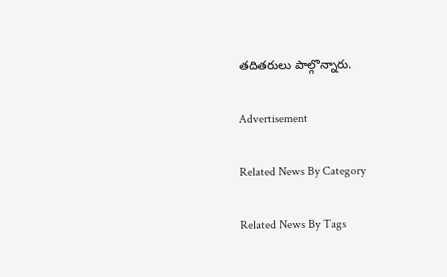తదితరులు పాల్గొన్నారు.

Advertisement

Related News By Category

Related News By Tags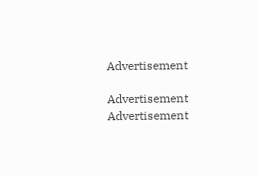Advertisement

Advertisement
Advertisement